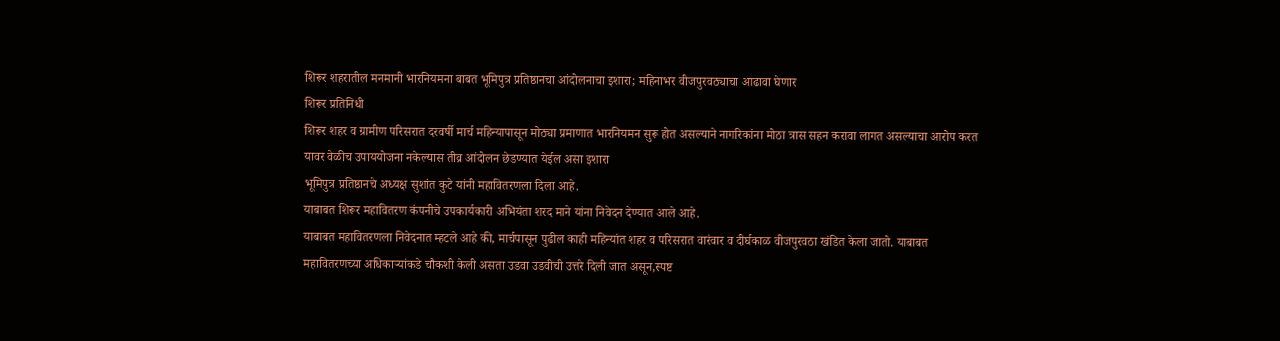शिरूर शहरातील मनमानी भारनियमना बाबत भूमिपुत्र प्रतिष्ठानचा आंदोलनाचा इशारा; महिनाभर वीजपुरवठ्याचा आढावा घेणार
शिरूर प्रतिनिधी
शिरूर शहर व ग्रामीण परिसरात दरवर्षी मार्च महिन्यापासून मोठ्या प्रमाणात भारनियमन सुरू होत असल्याने नागरिकांना मोठा त्रास सहन करावा लागत असल्याचा आरोप करत यावर वेळीच उपाययोजना नकेल्यास तीव्र आंदोलन छेडण्यात येईल असा इशारा
भूमिपुत्र प्रतिष्ठानचे अध्यक्ष सुशांत कुटे यांनी महावितरणला दिला आहे.
याबाबत शिरूर महावितरण कंपनीचे उपकार्यकारी अभियंता शरद माने यांना निवेदन देण्यात आले आहे.
याबाबत महावितरणला निवेदनात म्हटले आहे की, मार्चपासून पुढील काही महिन्यांत शहर व परिसरात वारंवार व दीर्घकाळ वीजपुरवठा खंडित केला जातो. याबाबत महावितरणच्या अधिकाऱ्यांकडे चौकशी केली असता उडवा उडवीची उत्तरे दिली जात असून,स्पष्ट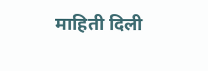माहिती दिली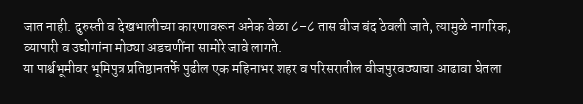जात नाही. दुरुस्ती व देखभालीच्या कारणावरून अनेक वेळा ८–८ तास वीज बंद ठेवली जाते, त्यामुळे नागरिक, व्यापारी व उद्योगांना मोठ्या अडचणींना सामोरे जावे लागते.
या पार्श्वभूमीवर भूमिपुत्र प्रतिष्ठानतर्फे पुढील एक महिनाभर शहर व परिसरातील वीजपुरवठ्याचा आढावा घेतला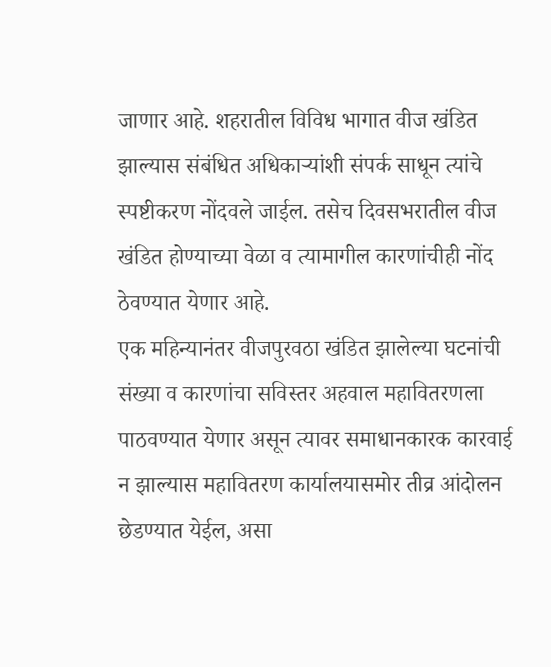जाणार आहे. शहरातील विविध भागात वीज खंडित झाल्यास संबंधित अधिकाऱ्यांशी संपर्क साधून त्यांचे स्पष्टीकरण नोंदवले जाईल. तसेच दिवसभरातील वीज खंडित होण्याच्या वेळा व त्यामागील कारणांचीही नोंद ठेवण्यात येणार आहे.
एक महिन्यानंतर वीजपुरवठा खंडित झालेल्या घटनांची संख्या व कारणांचा सविस्तर अहवाल महावितरणला पाठवण्यात येणार असून त्यावर समाधानकारक कारवाई न झाल्यास महावितरण कार्यालयासमोर तीव्र आंदोलन छेडण्यात येईल, असा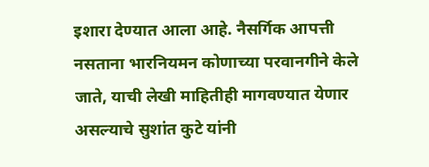इशारा देण्यात आला आहे. नैसर्गिक आपत्ती नसताना भारनियमन कोणाच्या परवानगीने केले जाते, याची लेखी माहितीही मागवण्यात येणार असल्याचे सुशांत कुटे यांनी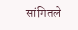सांगितले